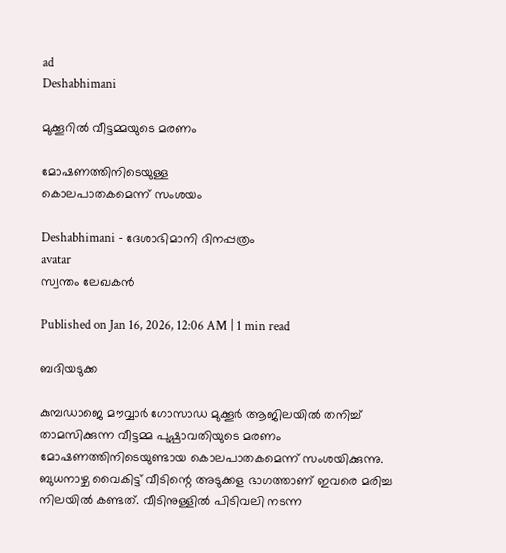ad
Deshabhimani

മുക്കൂറിൽ വീട്ടമ്മയുടെ മരണം

മോഷണത്തിനിടെയുള്ള
കൊലപാതകമെന്ന്‌ സംശയം

Deshabhimani - ദേശാഭിമാനി ദിനപ്പത്രം
avatar
സ്വന്തം ലേഖകൻ

Published on Jan 16, 2026, 12:06 AM | 1 min read

ബദിയടുക്ക

കുമ്പഡാജെ മൗവ്വാർ ഗോസാഡ മുക്കൂർ ആജിലയിൽ തനിച്ച് താമസിക്കുന്ന വീട്ടമ്മ പുഷ്പാവതിയുടെ മരണം മോഷണത്തിനിടെയുണ്ടായ കൊലപാതകമെന്ന്‌ സംശയിക്കുന്നു. ബുധനാഴ്ച വൈകിട്ട് വീടിന്റെ അടുക്കള ഭാഗത്താണ് ഇവരെ മരിച്ച നിലയിൽ കണ്ടത്. വീടിനുള്ളിൽ പിടിവലി നടന്ന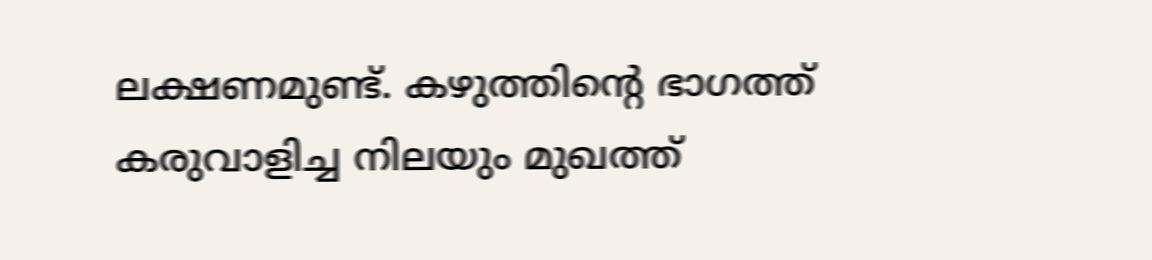ലക്ഷണമുണ്ട്‌. കഴുത്തിന്റെ ഭാഗത്ത് കരുവാളിച്ച നിലയും മുഖത്ത്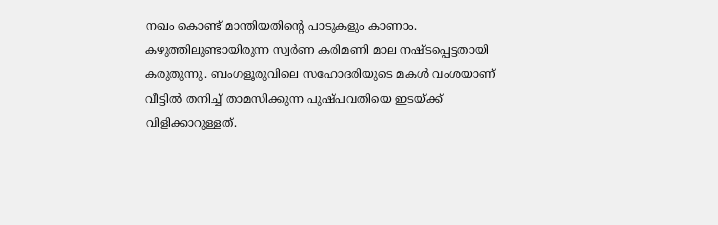നഖം കൊണ്ട് മാന്തിയതിന്റെ പാടുകളും കാണാം. കഴുത്തിലുണ്ടായിരുന്ന സ്വർണ കരിമണി മാല നഷ്ടപ്പെട്ടതായി കരുതുന്നു. ബംഗളൂരുവിലെ സഹോദരിയുടെ മകൾ വംശയാണ് വീട്ടിൽ തനിച്ച് താമസിക്കുന്ന പുഷ്പവതിയെ ഇടയ്ക്ക് വിളിക്കാറുള്ളത്.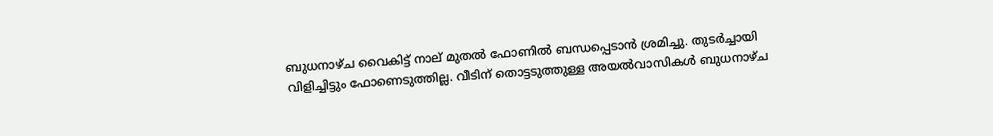ബുധനാഴ്ച വൈകിട്ട് നാല് മുതൽ ഫോണിൽ ബന്ധപ്പെടാൻ ശ്രമിച്ചു. തുടർച്ചായി വിളിച്ചിട്ടും ഫോണെടുത്തില്ല. വീടിന് തൊട്ടടുത്തുള്ള അയൽവാസികൾ ബുധനാഴ്ച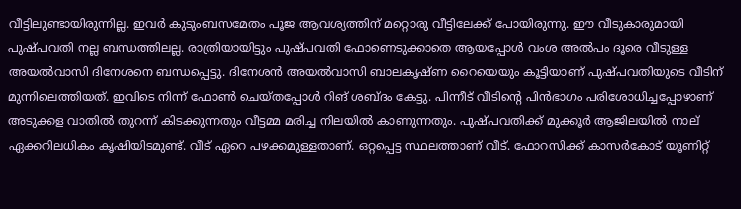വീട്ടിലുണ്ടായിരുന്നില്ല. ഇവർ കുടുംബസമേതം പൂജ ആവശ്യത്തിന് മറ്റൊരു വീട്ടിലേക്ക് പോയിരുന്നു. ഈ വീടുകാരുമായി പുഷ്പവതി നല്ല ബന്ധത്തിലല്ല. രാത്രിയായിട്ടും പുഷ്പവതി ഫോണെടുക്കാതെ ആയപ്പോൾ വംശ അൽപം ദൂരെ വീടുള്ള അയൽവാസി ദിനേശനെ ബന്ധപ്പെട്ടു. ദിനേശൻ അയൽവാസി ബാലകൃഷ്ണ റൈയെയും കൂട്ടിയാണ് പുഷ്പവതിയുടെ വീടിന് മുന്നിലെത്തിയത്. ഇവിടെ നിന്ന് ഫോൺ ചെയ്തപ്പോൾ റിങ് ശബ്ദം കേട്ടു. പിന്നീട് വീടിന്റെ പിൻഭാഗം പരിശോധിച്ചപ്പോഴാണ് അടുക്കള വാതിൽ തുറന്ന് കിടക്കുന്നതും വീട്ടമ്മ മരിച്ച നിലയിൽ കാണുന്നതും. പുഷ്പവതിക്ക് മുക്കൂർ ആജിലയിൽ നാല് ഏക്കറിലധികം കൃഷിയിടമുണ്ട്. വീട് ഏറെ പഴക്കമുള്ളതാണ്. ഒറ്റപ്പെട്ട സ്ഥലത്താണ് വീട്‌. ഫോറസിക്ക് കാസർകോട് യൂണിറ്റ്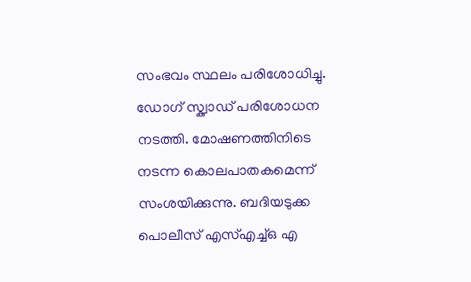സംഭവം സ്ഥലം പരിശോധിച്ചു. ഡോഗ് സ്ക്വാഡ് പരിശോധന നടത്തി. മോഷണത്തിനിടെ നടന്ന കൊലപാതകമെന്ന്‌ സംശയിക്കുന്നു. ബദിയടുക്ക പൊലീസ് എസ്എച്ച്ഒ എ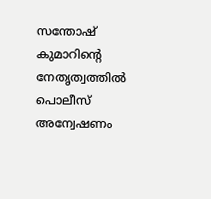സന്തോഷ് കുമാറിന്റെ നേതൃത്വത്തിൽ പൊലീസ് അന്വേഷണം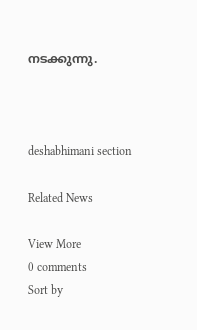നടക്കുന്നു.



deshabhimani section

Related News

View More
0 comments
Sort by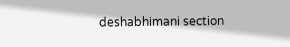deshabhimani section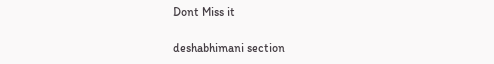Dont Miss it

deshabhimani section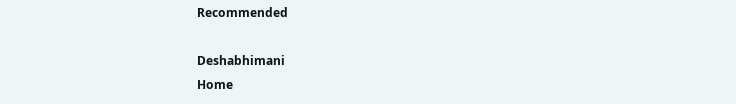Recommended

Deshabhimani
Home